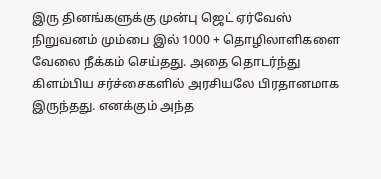இரு தினங்களுக்கு முன்பு ஜெட் ஏர்வேஸ் நிறுவனம் மும்பை இல் 1000 + தொழிலாளிகளை வேலை நீக்கம் செய்தது. அதை தொடர்ந்து கிளம்பிய சர்ச்சைகளில் அரசியலே பிரதானமாக இருந்தது. எனக்கும் அந்த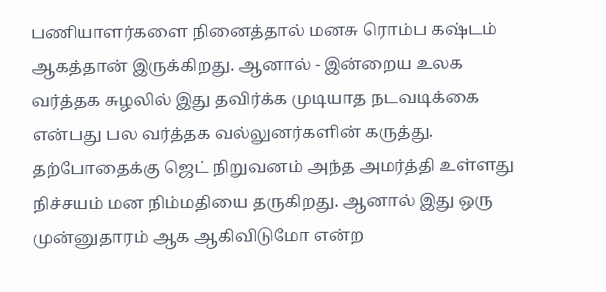பணியாளர்களை நினைத்தால் மனசு ரொம்ப கஷ்டம் ஆகத்தான் இருக்கிறது. ஆனால் - இன்றைய உலக வர்த்தக சுழலில் இது தவிர்க்க முடியாத நடவடிக்கை என்பது பல வர்த்தக வல்லுனர்களின் கருத்து. தற்போதைக்கு ஜெட் நிறுவனம் அந்த அமர்த்தி உள்ளது நிச்சயம் மன நிம்மதியை தருகிறது. ஆனால் இது ஒரு முன்னுதாரம் ஆக ஆகிவிடுமோ என்ற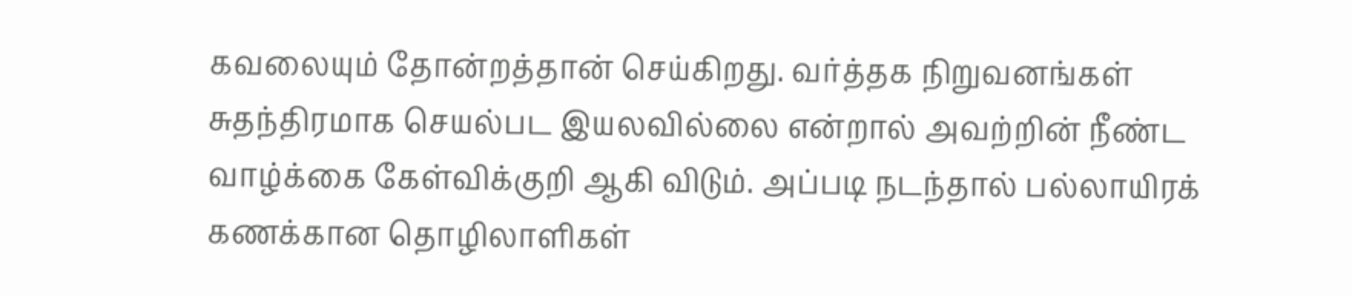கவலையும் தோன்றத்தான் செய்கிறது. வர்த்தக நிறுவனங்கள் சுதந்திரமாக செயல்பட இயலவில்லை என்றால் அவற்றின் நீண்ட வாழ்க்கை கேள்விக்குறி ஆகி விடும். அப்படி நடந்தால் பல்லாயிரக் கணக்கான தொழிலாளிகள்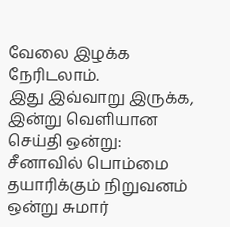வேலை இழக்க நேரிடலாம்.
இது இவ்வாறு இருக்க, இன்று வெளியான செய்தி ஒன்று: சீனாவில் பொம்மை தயாரிக்கும் நிறுவனம் ஒன்று சுமார்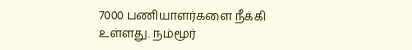7000 பணியாளர்களை நீக்கி உள்ளது. நம்மூர்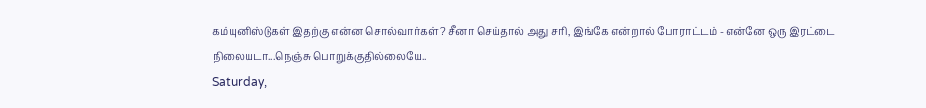கம்யுனிஸ்டுகள் இதற்கு என்ன சொல்வார்கள்? சீனா செய்தால் அது சரி, இங்கே என்றால் போராட்டம் - என்னே ஒரு இரட்டை நிலையடா...நெஞ்சு பொறுக்குதில்லையே..
Saturday,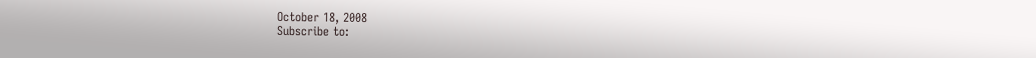October 18, 2008
Subscribe to: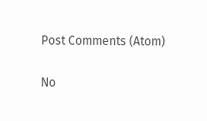Post Comments (Atom)

No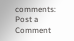comments:
Post a Comment